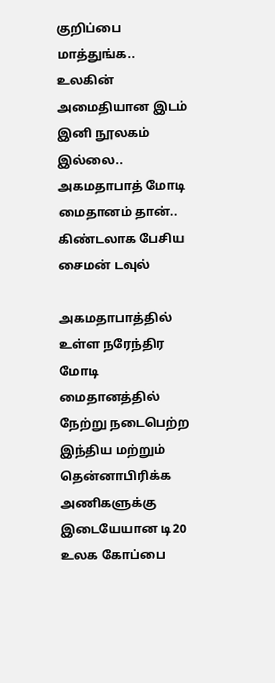குறிப்பை மாத்துங்க.. உலகின் அமைதியான இடம் இனி நூலகம் இல்லை.. அகமதாபாத் மோடி மைதானம் தான்.. கிண்டலாக பேசிய சைமன் டவுல்

அகமதாபாத்தில் உள்ள நரேந்திர மோடி மைதானத்தில் நேற்று நடைபெற்ற இந்திய மற்றும் தென்னாபிரிக்க அணிகளுக்கு இடையேயான டி20 உலக கோப்பை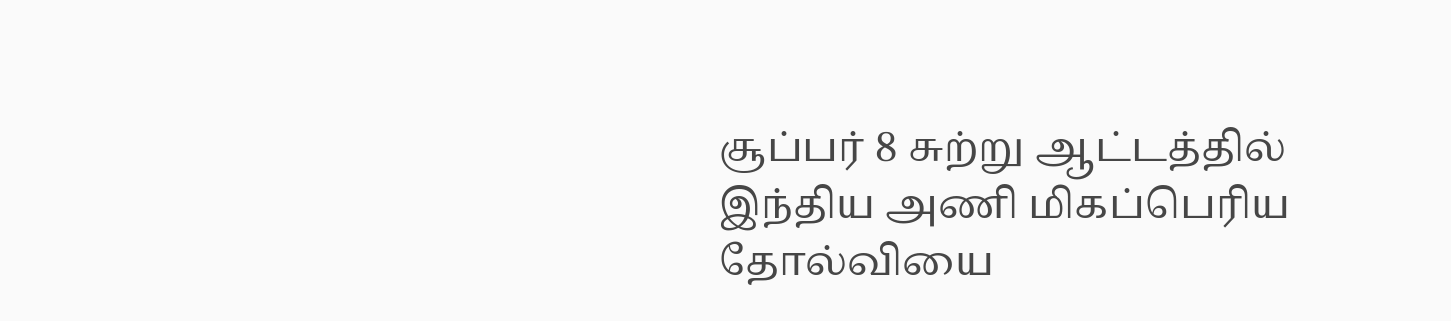சூப்பர் 8 சுற்று ஆட்டத்தில் இந்திய அணி மிகப்பெரிய தோல்வியை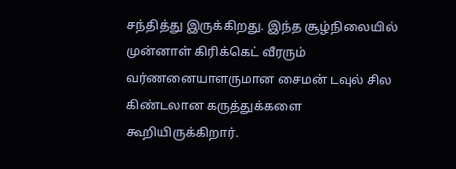சந்தித்து இருக்கிறது. இந்த சூழ்நிலையில் முன்னாள் கிரிக்கெட் வீரரும் வர்ணனையாளருமான சைமன் டவுல் சில கிண்டலான கருத்துக்களை கூறியிருக்கிறார்.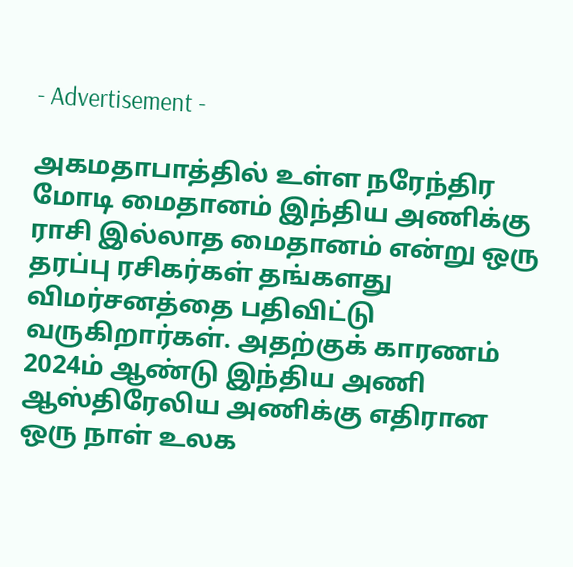- Advertisement -

அகமதாபாத்தில் உள்ள நரேந்திர மோடி மைதானம் இந்திய அணிக்கு ராசி இல்லாத மைதானம் என்று ஒரு தரப்பு ரசிகர்கள் தங்களது விமர்சனத்தை பதிவிட்டு வருகிறார்கள். அதற்குக் காரணம் 2024ம் ஆண்டு இந்திய அணி ஆஸ்திரேலிய அணிக்கு எதிரான ஒரு நாள் உலக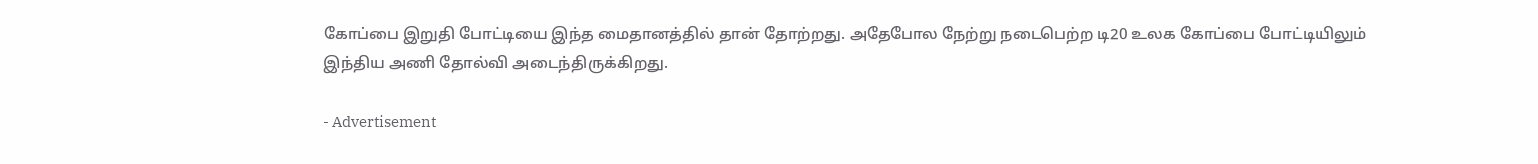கோப்பை இறுதி போட்டியை இந்த மைதானத்தில் தான் தோற்றது. அதேபோல நேற்று நடைபெற்ற டி20 உலக கோப்பை போட்டியிலும் இந்திய அணி தோல்வி அடைந்திருக்கிறது.

- Advertisement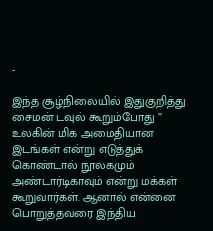-

இந்த சூழ்நிலையில் இதுகுறித்து சைமன் டவுல் கூறும்போது ” உலகின் மிக அமைதியான இடங்கள் என்று எடுத்துக் கொண்டால் நூலகமும் அண்டார்டிகாவும் என்று மக்கள் கூறுவார்கள். ஆனால் என்னை பொறுத்தவரை இந்திய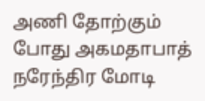அணி தோற்கும் போது அகமதாபாத் நரேந்திர மோடி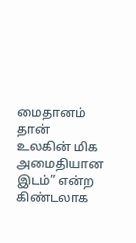மைதானம் தான் உலகின் மிக அமைதியான இடம்” என்ற கிண்டலாக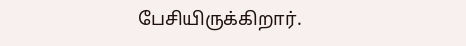பேசியிருக்கிறார்.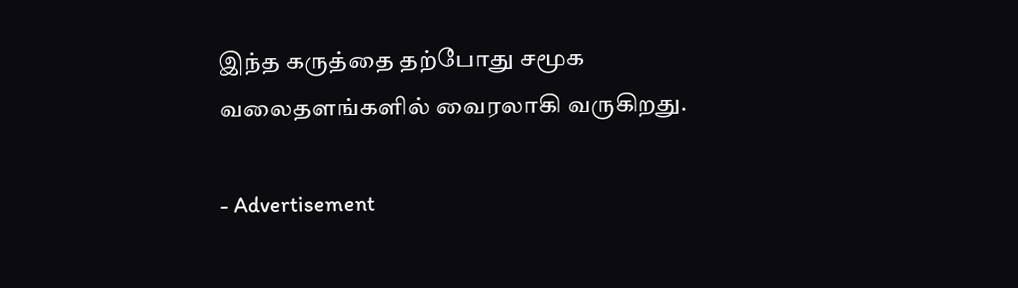இந்த கருத்தை தற்போது சமூக வலைதளங்களில் வைரலாகி வருகிறது.

- Advertisement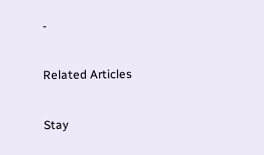-

Related Articles

Stay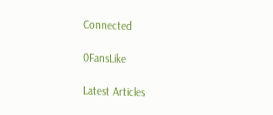Connected

0FansLike

Latest Articles